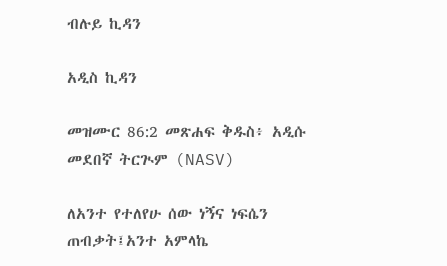ብሉይ ኪዳን

አዲስ ኪዳን

መዝሙር 86:2 መጽሐፍ ቅዱስ፥ አዲሱ መደበኛ ትርጒም (NASV)

ለአንተ የተለየሁ ሰው ነኝና ነፍሴን ጠብቃት፤አንተ አምላኬ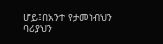ሆይ፤በአንተ የታመነብህን ባሪያህን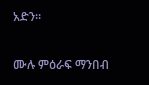አድን።

ሙሉ ምዕራፍ ማንበብ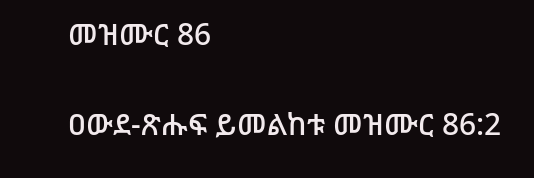መዝሙር 86

ዐውደ-ጽሑፍ ይመልከቱ መዝሙር 86:2